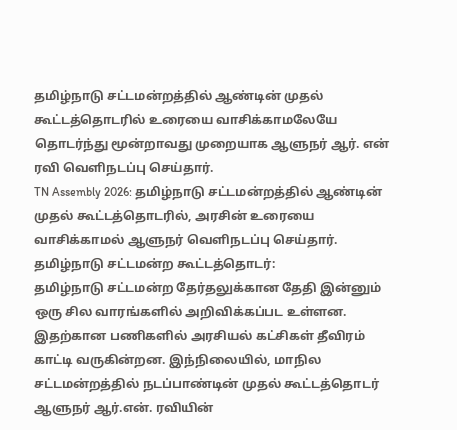தமிழ்நாடு சட்டமன்றத்தில் ஆண்டின் முதல் கூட்டத்தொடரில் உரையை வாசிக்காமலேயே தொடர்ந்து மூன்றாவது முறையாக ஆளுநர் ஆர். என் ரவி வெளிநடப்பு செய்தார்.
TN Assembly 2026: தமிழ்நாடு சட்டமன்றத்தில் ஆண்டின் முதல் கூட்டத்தொடரில், அரசின் உரையை வாசிக்காமல் ஆளுநர் வெளிநடப்பு செய்தார்.
தமிழ்நாடு சட்டமன்ற கூட்டத்தொடர்:
தமிழ்நாடு சட்டமன்ற தேர்தலுக்கான தேதி இன்னும் ஒரு சில வாரங்களில் அறிவிக்கப்பட உள்ளன. இதற்கான பணிகளில் அரசியல் கட்சிகள் தீவிரம் காட்டி வருகின்றன. இந்நிலையில், மாநில சட்டமன்றத்தில் நடப்பாண்டின் முதல் கூட்டத்தொடர் ஆளுநர் ஆர்.என். ரவியின்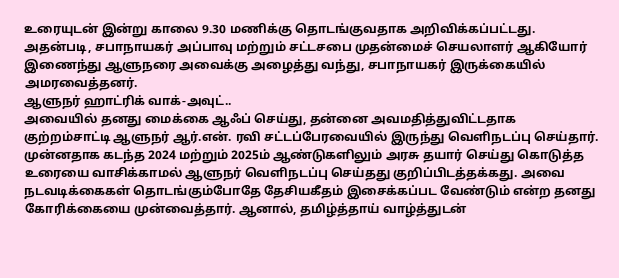உரையுடன் இன்று காலை 9.30 மணிக்கு தொடங்குவதாக அறிவிக்கப்பட்டது. அதன்படி, சபாநாயகர் அப்பாவு மற்றும் சட்டசபை முதன்மைச் செயலாளர் ஆகியோர் இணைந்து ஆளுநரை அவைக்கு அழைத்து வந்து, சபாநாயகர் இருக்கையில் அமரவைத்தனர்.
ஆளுநர் ஹாட்ரிக் வாக்-அவுட்..
அவையில் தனது மைக்கை ஆஃப் செய்து, தன்னை அவமதித்துவிட்டதாக குற்றம்சாட்டி ஆளுநர் ஆர்.என். ரவி சட்டப்பேரவையில் இருந்து வெளிநடப்பு செய்தார். முன்னதாக கடந்த 2024 மற்றும் 2025ம் ஆண்டுகளிலும் அரசு தயார் செய்து கொடுத்த உரையை வாசிக்காமல் ஆளுநர் வெளிநடப்பு செய்தது குறிப்பிடத்தக்கது. அவை நடவடிக்கைகள் தொடங்கும்போதே தேசியகீதம் இசைக்கப்பட வேண்டும் என்ற தனது கோரிக்கையை முன்வைத்தார். ஆனால், தமிழ்த்தாய் வாழ்த்துடன்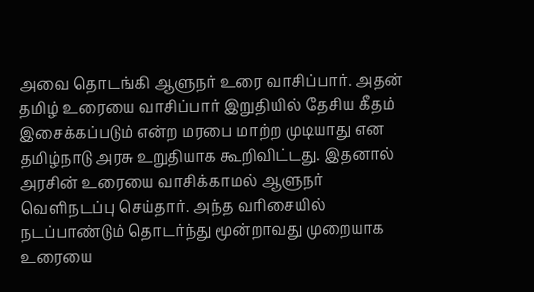அவை தொடங்கி ஆளுநர் உரை வாசிப்பார். அதன் தமிழ் உரையை வாசிப்பார் இறுதியில் தேசிய கீதம் இசைக்கப்படும் என்ற மரபை மாற்ற முடியாது என தமிழ்நாடு அரசு உறுதியாக கூறிவிட்டது. இதனால் அரசின் உரையை வாசிக்காமல் ஆளுநர் வெளிநடப்பு செய்தார். அந்த வரிசையில் நடப்பாண்டும் தொடர்ந்து மூன்றாவது முறையாக உரையை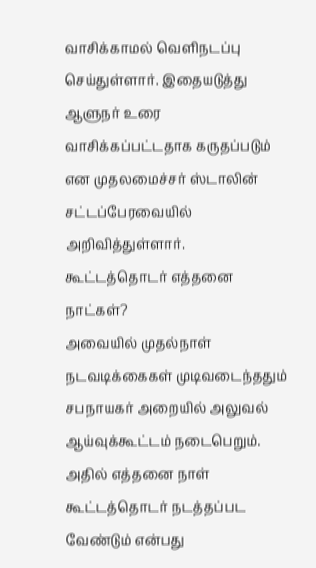வாசிக்காமல் வெளிநடப்பு செய்துள்ளார். இதையடுத்து ஆளுநர் உரை வாசிக்கப்பட்டதாக கருதப்படும் என முதலமைச்சர் ஸ்டாலின் சட்டப்பேரவையில் அறிவித்துள்ளார்.
கூட்டத்தொடர் எத்தனை நாட்கள்?
அவையில் முதல்நாள் நடவடிக்கைகள் முடிவடைந்ததும் சபநாயகர் அறையில் அலுவல் ஆய்வுக்கூட்டம் நடைபெறும். அதில் எத்தனை நாள் கூட்டத்தொடர் நடத்தப்பட வேண்டும் என்பது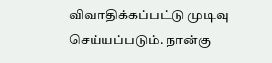விவாதிக்கப்பட்டு முடிவு செய்யப்படும். நான்கு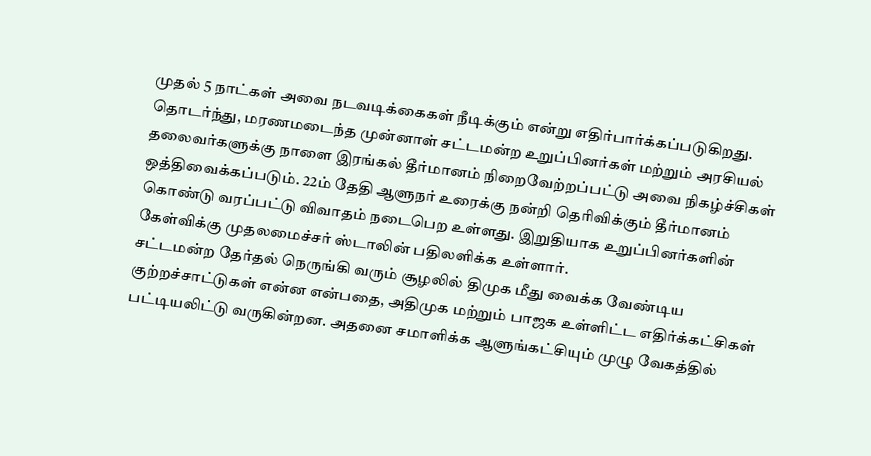முதல் 5 நாட்கள் அவை நடவடிக்கைகள் நீடிக்கும் என்று எதிர்பார்க்கப்படுகிறது. தொடர்ந்து, மரணமடைந்த முன்னாள் சட்டமன்ற உறுப்பினர்கள் மற்றும் அரசியல் தலைவர்களுக்கு நாளை இரங்கல் தீர்மானம் நிறைவேற்றப்பட்டு அவை நிகழ்ச்சிகள் ஒத்திவைக்கப்படும். 22ம் தேதி ஆளுநர் உரைக்கு நன்றி தெரிவிக்கும் தீர்மானம் கொண்டு வரப்பட்டு விவாதம் நடைபெற உள்ளது. இறுதியாக உறுப்பினர்களின் கேள்விக்கு முதலமைச்சர் ஸ்டாலின் பதிலளிக்க உள்ளார்.
சட்டமன்ற தேர்தல் நெருங்கி வரும் சூழலில் திமுக மீது வைக்க வேண்டிய குற்றச்சாட்டுகள் என்ன என்பதை, அதிமுக மற்றும் பாஜக உள்ளிட்ட எதிர்க்கட்சிகள் பட்டியலிட்டு வருகின்றன. அதனை சமாளிக்க ஆளுங்கட்சியும் முழு வேகத்தில்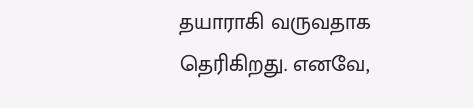தயாராகி வருவதாக தெரிகிறது. எனவே,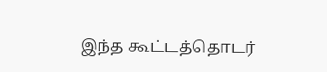இந்த கூட்டத்தொடர்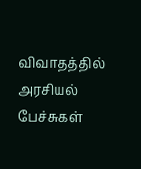விவாதத்தில் அரசியல் பேச்சுகள்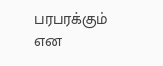பரபரக்கும் என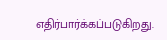எதிர்பார்க்கப்படுகிறது.